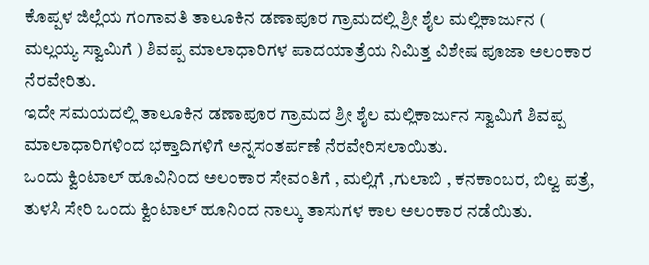ಕೊಪ್ಪಳ ಜಿಲ್ಲೆಯ ಗಂಗಾವತಿ ತಾಲೂಕಿನ ಡಣಾಪೂರ ಗ್ರಾಮದಲ್ಲಿ ಶ್ರೀ ಶೈಲ ಮಲ್ಲಿಕಾರ್ಜುನ ( ಮಲ್ಲಯ್ಯ ಸ್ವಾಮಿಗೆ ) ಶಿವಪ್ಪ ಮಾಲಾಧಾರಿಗಳ ಪಾದಯಾತ್ರೆಯ ನಿಮಿತ್ತ ವಿಶೇಷ ಪೂಜಾ ಅಲಂಕಾರ ನೆರವೇರಿತು.
ಇದೇ ಸಮಯದಲ್ಲಿ ತಾಲೂಕಿನ ಡಣಾಪೂರ ಗ್ರಾಮದ ಶ್ರೀ ಶೈಲ ಮಲ್ಲಿಕಾರ್ಜುನ ಸ್ವಾಮಿಗೆ ಶಿವಪ್ಪ ಮಾಲಾಧಾರಿಗಳಿಂದ ಭಕ್ತಾದಿಗಳಿಗೆ ಅನ್ನಸಂತರ್ಪಣೆ ನೆರವೇರಿಸಲಾಯಿತು.
ಒಂದು ಕ್ವಿಂಟಾಲ್ ಹೂವಿನಿಂದ ಅಲಂಕಾರ ಸೇವಂತಿಗೆ , ಮಲ್ಲಿಗೆ ,ಗುಲಾಬಿ , ಕನಕಾಂಬರ, ಬಿಲ್ವ ಪತ್ರೆ, ತುಳಸಿ ಸೇರಿ ಒಂದು ಕ್ವಿಂಟಾಲ್ ಹೂನಿಂದ ನಾಲ್ಕು ತಾಸುಗಳ ಕಾಲ ಅಲಂಕಾರ ನಡೆಯಿತು.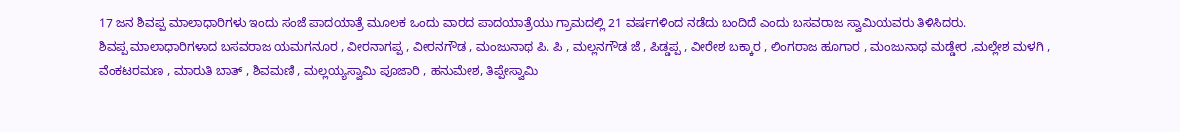17 ಜನ ಶಿವಪ್ಪ ಮಾಲಾಧಾರಿಗಳು ಇಂದು ಸಂಜೆ ಪಾದಯಾತ್ರೆ ಮೂಲಕ ಒಂದು ವಾರದ ಪಾದಯಾತ್ರೆಯು ಗ್ರಾಮದಲ್ಲಿ 21 ವರ್ಷಗಳಿಂದ ನಡೆದು ಬಂದಿದೆ ಎಂದು ಬಸವರಾಜ ಸ್ವಾಮಿಯವರು ತಿಳಿಸಿದರು.
ಶಿವಪ್ಪ ಮಾಲಾಧಾರಿಗಳಾದ ಬಸವರಾಜ ಯಮಗನೂರ , ವೀರನಾಗಪ್ಪ , ವೀರನಗೌಡ , ಮಂಜುನಾಥ ಪಿ. ಪಿ , ಮಲ್ಲನಗೌಡ ಜೆ , ಪಿಡ್ಡಪ್ಪ , ವೀರೇಶ ಬಕ್ಕಾರ , ಲಿಂಗರಾಜ ಹೂಗಾರ , ಮಂಜುನಾಥ ಮಡ್ಡೇರ ,ಮಲ್ಲೇಶ ಮಳಗಿ , ವೆಂಕಟರಮಣ , ಮಾರುತಿ ಬಾತ್ , ಶಿವಮಣಿ , ಮಲ್ಲಯ್ಯಸ್ವಾಮಿ ಪೂಜಾರಿ , ಹನುಮೇಶ, ತಿಪ್ಪೇಸ್ವಾಮಿ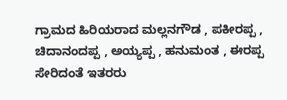ಗ್ರಾಮದ ಹಿರಿಯರಾದ ಮಲ್ಲನಗೌಡ , ಪಕೀರಪ್ಪ , ಚಿದಾನಂದಪ್ಪ , ಅಯ್ಯಪ್ಪ , ಹನುಮಂತ , ಈರಪ್ಪ ಸೇರಿದಂತೆ ಇತರರು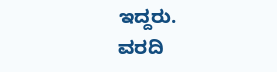ಇದ್ದರು.
ವರದಿ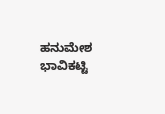ಹನುಮೇಶ ಭಾವಿಕಟ್ಟಿ